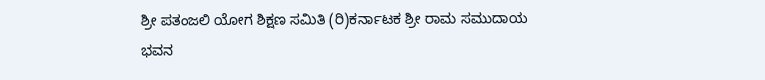ಶ್ರೀ ಪತಂಜಲಿ ಯೋಗ ಶಿಕ್ಷಣ ಸಮಿತಿ (ರಿ)ಕರ್ನಾಟಕ ಶ್ರೀ ರಾಮ ಸಮುದಾಯ ಭವನ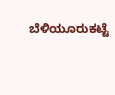ಬೆಳಿಯೂರುಕಟ್ಟೆ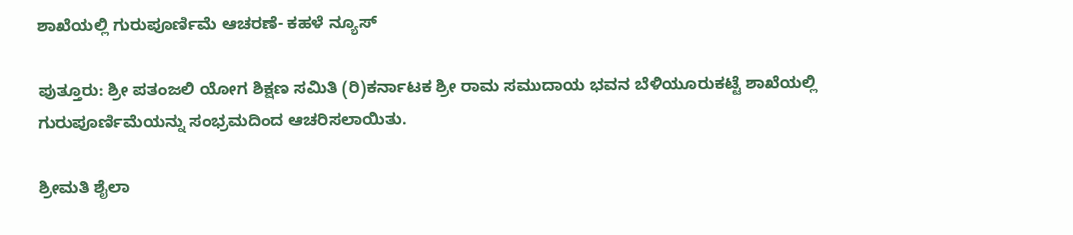ಶಾಖೆಯಲ್ಲಿ ಗುರುಪೂರ್ಣಿಮೆ ಆಚರಣೆ- ಕಹಳೆ ನ್ಯೂಸ್

ಪುತ್ತೂರು: ಶ್ರೀ ಪತಂಜಲಿ ಯೋಗ ಶಿಕ್ಷಣ ಸಮಿತಿ (ರಿ)ಕರ್ನಾಟಕ ಶ್ರೀ ರಾಮ ಸಮುದಾಯ ಭವನ ಬೆಳಿಯೂರುಕಟ್ಟೆ ಶಾಖೆಯಲ್ಲಿ ಗುರುಪೂರ್ಣಿಮೆಯನ್ನು ಸಂಭ್ರಮದಿಂದ ಆಚರಿಸಲಾಯಿತು.

ಶ್ರೀಮತಿ ಶೈಲಾ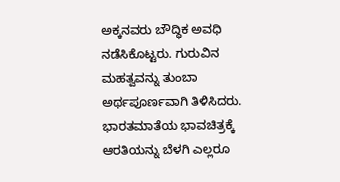ಅಕ್ಕನವರು ಬೌದ್ಧಿಕ ಅವಧಿ ನಡೆಸಿಕೊಟ್ಟರು. ಗುರುವಿನ ಮಹತ್ವವನ್ನು ತುಂಬಾ ಅರ್ಥಪೂರ್ಣವಾಗಿ ತಿಳಿಸಿದರು. ಭಾರತಮಾತೆಯ ಭಾವಚಿತ್ರಕ್ಕೆ ಆರತಿಯನ್ನು ಬೆಳಗಿ ಎಲ್ಲರೂ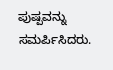ಪುಷ್ಪವನ್ನು ಸಮರ್ಪಿಸಿದರು.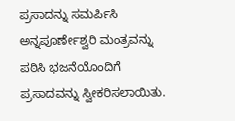ಪ್ರಸಾದನ್ನು ಸಮರ್ಪಿಸಿ ಅನ್ನಪೂರ್ಣೇಶ್ವರಿ ಮಂತ್ರವನ್ನು ಪಠಿಸಿ ಭಜನೆಯೊಂದಿಗೆ ಪ್ರಸಾದವನ್ನು ಸ್ವೀಕರಿಸಲಾಯಿತು.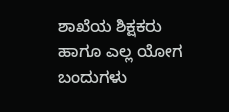ಶಾಖೆಯ ಶಿಕ್ಷಕರು ಹಾಗೂ ಎಲ್ಲ ಯೋಗ ಬಂದುಗಳು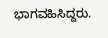ಭಾಗವಹಿಸಿದ್ದರು.